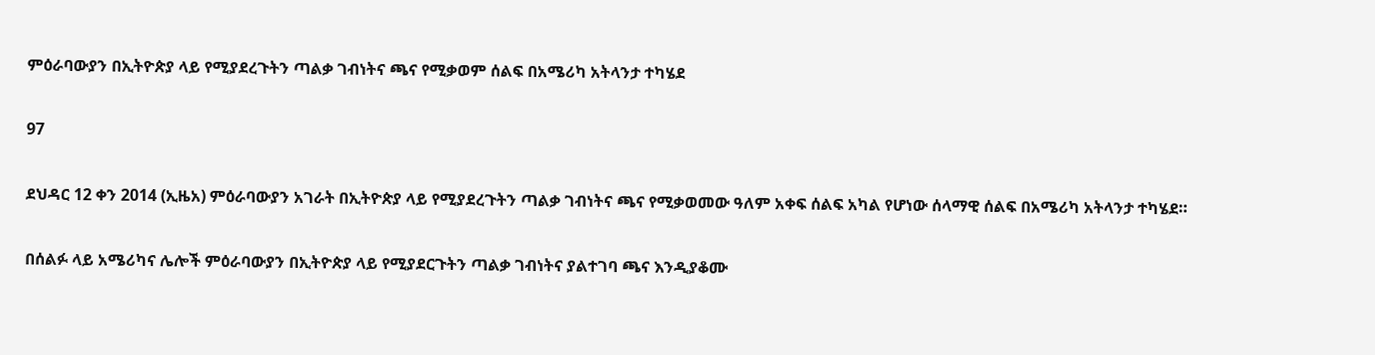ምዕራባውያን በኢትዮጵያ ላይ የሚያደረጉትን ጣልቃ ገብነትና ጫና የሚቃወም ሰልፍ በአሜሪካ አትላንታ ተካሄደ

97

ደህዳር 12 ቀን 2014 (ኢዜአ) ምዕራባውያን አገራት በኢትዮጵያ ላይ የሚያደረጉትን ጣልቃ ገብነትና ጫና የሚቃወመው ዓለም አቀፍ ሰልፍ አካል የሆነው ሰላማዊ ሰልፍ በአሜሪካ አትላንታ ተካሄደ።

በሰልፉ ላይ አሜሪካና ሌሎች ምዕራባውያን በኢትዮጵያ ላይ የሚያደርጉትን ጣልቃ ገብነትና ያልተገባ ጫና እንዲያቆሙ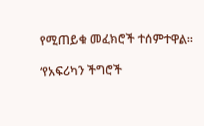የሚጠይቁ መፈክሮች ተሰምተዋል።

‘የአፍሪካን ችግሮች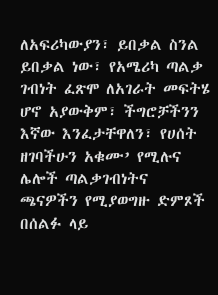ለአፍሪካውያን፣ ይበቃል ስንል ይበቃል ነው፣ የአሜሪካ ጣልቃ ገብነት ፈጽሞ ለአገራት መፍትሄ ሆኖ አያውቅም፣ ችግሮቻችንን እኛው እንፈታቸዋለን፣ የሀሰት ዘገባችሁን አቁሙ’ የሚሉና ሌሎች ጣልቃገብነትና ጫናዎችን የሚያወግዙ ድምጾች በሰልፉ ላይ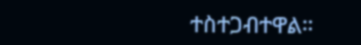ተስተጋብተዋል።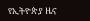የኢትዮጵያ ዜና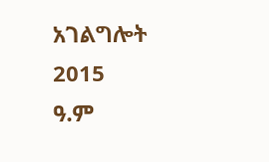አገልግሎት
2015
ዓ.ም